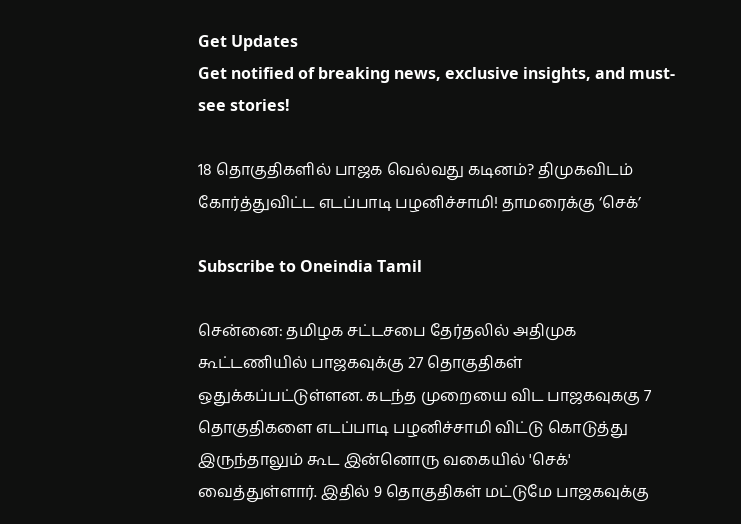Get Updates
Get notified of breaking news, exclusive insights, and must-see stories!

18 தொகுதிகளில் பாஜக வெல்வது கடினம்? திமுகவிடம் கோர்த்துவிட்ட எடப்பாடி பழனிச்சாமி! தாமரைக்கு ‘செக்’

Subscribe to Oneindia Tamil

சென்னை: தமிழக சட்டசபை தேர்தலில் அதிமுக கூட்டணியில் பாஜகவுக்கு 27 தொகுதிகள் ஒதுக்கப்பட்டுள்ளன. கடந்த முறையை விட பாஜகவுககு 7 தொகுதிகளை எடப்பாடி பழனிச்சாமி விட்டு கொடுத்து இருந்தாலும் கூட இன்னொரு வகையில் 'செக்' வைத்துள்ளார். இதில் 9 தொகுதிகள் மட்டுமே பாஜகவுக்கு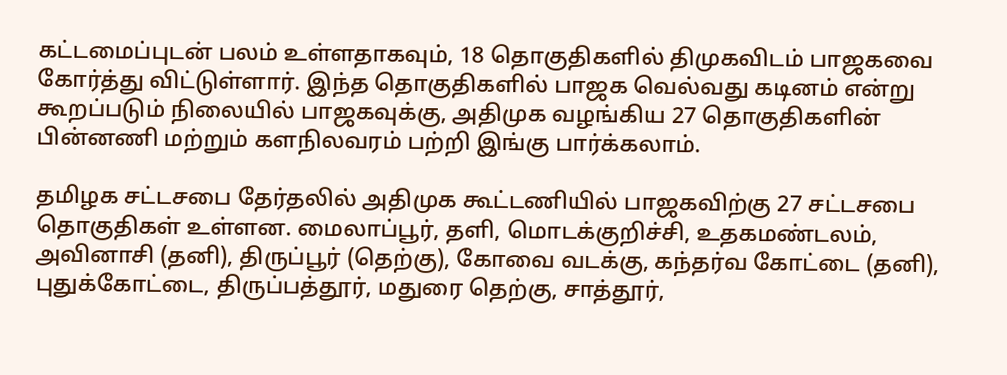கட்டமைப்புடன் பலம் உள்ளதாகவும், 18 தொகுதிகளில் திமுகவிடம் பாஜகவை கோர்த்து விட்டுள்ளார். இந்த தொகுதிகளில் பாஜக வெல்வது கடினம் என்று கூறப்படும் நிலையில் பாஜகவுக்கு, அதிமுக வழங்கிய 27 தொகுதிகளின் பின்னணி மற்றும் களநிலவரம் பற்றி இங்கு பார்க்கலாம்.

தமிழக சட்டசபை தேர்தலில் அதிமுக கூட்டணியில் பாஜகவிற்கு 27 சட்டசபை தொகுதிகள் உள்ளன. மைலாப்பூர், தளி, மொடக்குறிச்சி, உதகமண்டலம், அவினாசி (தனி), திருப்பூர் (தெற்கு), கோவை வடக்கு, கந்தர்வ கோட்டை (தனி), புதுக்கோட்டை, திருப்பத்தூர், மதுரை தெற்கு, சாத்தூர்,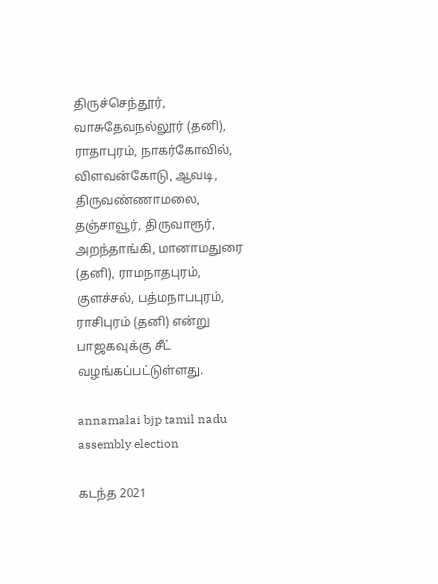திருச்செந்தூர், வாசுதேவநல்லூர் (தனி), ராதாபுரம், நாகர்கோவில், விளவன்கோடு, ஆவடி, திருவண்ணாமலை, தஞ்சாவூர், திருவாரூர், அறந்தாங்கி, மானாமதுரை (தனி), ராமநாதபுரம், குளச்சல், பத்மநாபபுரம், ராசிபுரம் (தனி) என்று பாஜகவுக்கு சீட் வழங்கப்பட்டுள்ளது.

annamalai bjp tamil nadu assembly election

கடந்த 2021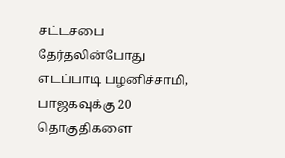சட்டசபை தேர்தலின்போது எடப்பாடி பழனிச்சாமி, பாஜகவுக்கு 20 தொகுதிகளை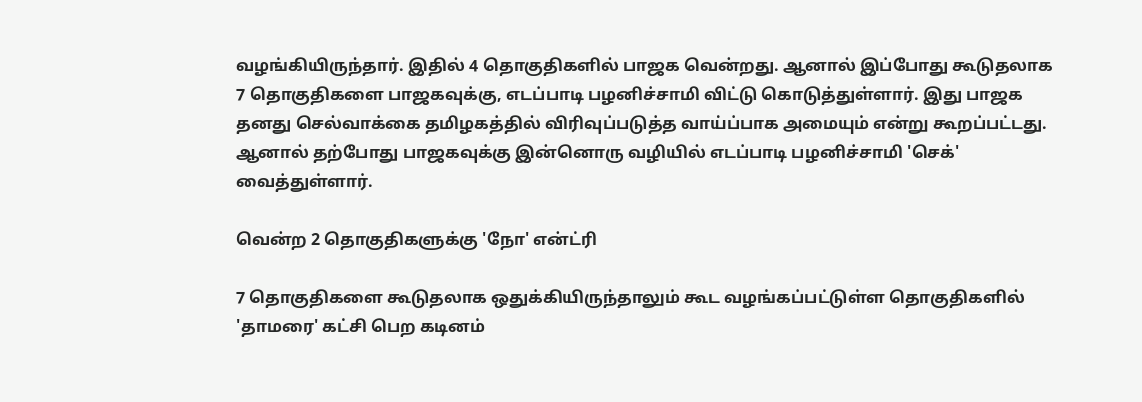வழங்கியிருந்தார். இதில் 4 தொகுதிகளில் பாஜக வென்றது. ஆனால் இப்போது கூடுதலாக 7 தொகுதிகளை பாஜகவுக்கு, எடப்பாடி பழனிச்சாமி விட்டு கொடுத்துள்ளார். இது பாஜக தனது செல்வாக்கை தமிழகத்தில் விரிவுப்படுத்த வாய்ப்பாக அமையும் என்று கூறப்பட்டது. ஆனால் தற்போது பாஜகவுக்கு இன்னொரு வழியில் எடப்பாடி பழனிச்சாமி 'செக்' வைத்துள்ளார்.

வென்ற 2 தொகுதிகளுக்கு 'நோ' என்ட்ரி

7 தொகுதிகளை கூடுதலாக ஒதுக்கியிருந்தாலும் கூட வழங்கப்பட்டுள்ள தொகுதிகளில் 'தாமரை' கட்சி பெற கடினம்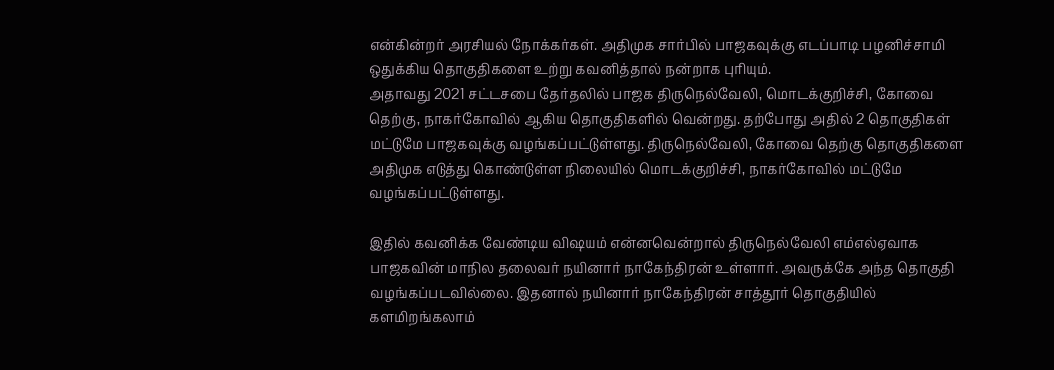என்கின்றர் அரசியல் நோக்கர்கள். அதிமுக சார்பில் பாஜகவுக்கு எடப்பாடி பழனிச்சாமி ஒதுக்கிய தொகுதிகளை உற்று கவனித்தால் நன்றாக புரியும்.
அதாவது 2021 சட்டசபை தேர்தலில் பாஜக திருநெல்வேலி, மொடக்குறிச்சி, கோவை தெற்கு, நாகர்கோவில் ஆகிய தொகுதிகளில் வென்றது. தற்போது அதில் 2 தொகுதிகள் மட்டுமே பாஜகவுக்கு வழங்கப்பட்டுள்ளது. திருநெல்வேலி, கோவை தெற்கு தொகுதிகளை அதிமுக எடுத்து கொண்டுள்ள நிலையில் மொடக்குறிச்சி, நாகர்கோவில் மட்டுமே வழங்கப்பட்டுள்ளது.

இதில் கவனிக்க வேண்டிய விஷயம் என்னவென்றால் திருநெல்வேலி எம்எல்ஏவாக பாஜகவின் மாநில தலைவர் நயினார் நாகேந்திரன் உள்ளார். அவருக்கே அந்த தொகுதி வழங்கப்படவில்லை. இதனால் நயினார் நாகேந்திரன் சாத்தூர் தொகுதியில் களமிறங்கலாம்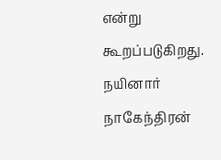என்று கூறப்படுகிறது. நயினார் நாகேந்திரன்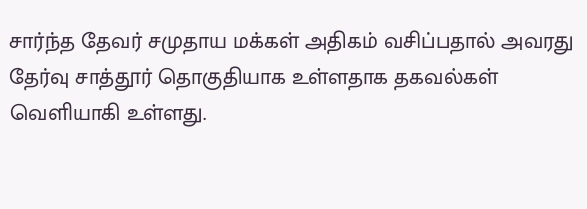சார்ந்த தேவர் சமுதாய மக்கள் அதிகம் வசிப்பதால் அவரது தேர்வு சாத்தூர் தொகுதியாக உள்ளதாக தகவல்கள் வெளியாகி உள்ளது.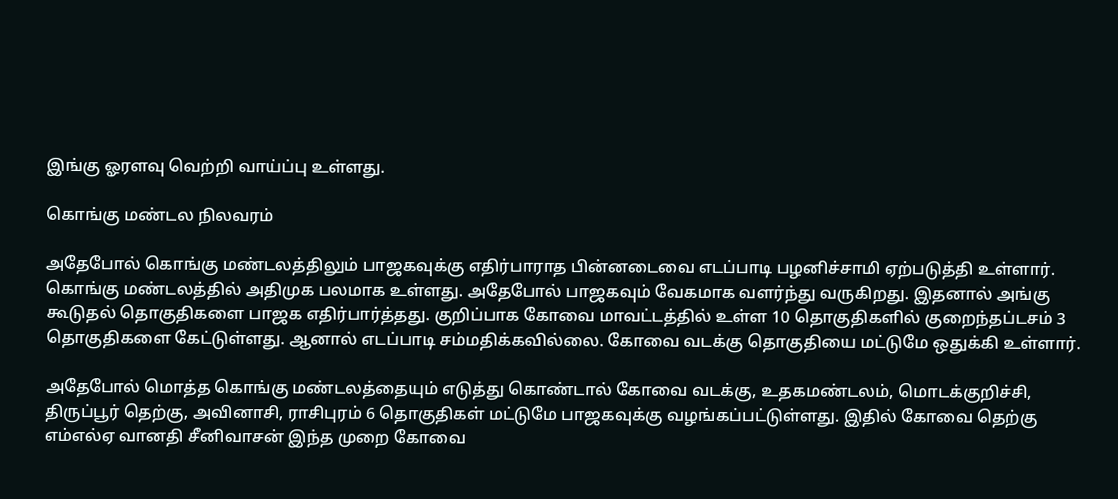இங்கு ஓரளவு வெற்றி வாய்ப்பு உள்ளது.

கொங்கு மண்டல நிலவரம்

அதேபோல் கொங்கு மண்டலத்திலும் பாஜகவுக்கு எதிர்பாராத பின்னடைவை எடப்பாடி பழனிச்சாமி ஏற்படுத்தி உள்ளார். கொங்கு மண்டலத்தில் அதிமுக பலமாக உள்ளது. அதேபோல் பாஜகவும் வேகமாக வளர்ந்து வருகிறது. இதனால் அங்கு கூடுதல் தொகுதிகளை பாஜக எதிர்பார்த்தது. குறிப்பாக கோவை மாவட்டத்தில் உள்ள 10 தொகுதிகளில் குறைந்தப்டசம் 3 தொகுதிகளை கேட்டுள்ளது. ஆனால் எடப்பாடி சம்மதிக்கவில்லை. கோவை வடக்கு தொகுதியை மட்டுமே ஒதுக்கி உள்ளார்.

அதேபோல் மொத்த கொங்கு மண்டலத்தையும் எடுத்து கொண்டால் கோவை வடக்கு, உதகமண்டலம், மொடக்குறிச்சி, திருப்பூர் தெற்கு, அவினாசி, ராசிபுரம் 6 தொகுதிகள் மட்டுமே பாஜகவுக்கு வழங்கப்பட்டுள்ளது. இதில் கோவை தெற்கு எம்எல்ஏ வானதி சீனிவாசன் இந்த முறை கோவை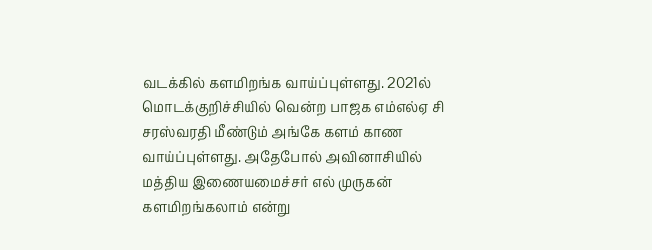வடக்கில் களமிறங்க வாய்ப்புள்ளது. 2021ல் மொடக்குறிச்சியில் வென்ற பாஜக எம்எல்ஏ சி சரஸ்வரதி மீண்டும் அங்கே களம் காண வாய்ப்புள்ளது. அதேபோல் அவினாசியில் மத்திய இணையமைச்சர் எல் முருகன் களமிறங்கலாம் என்று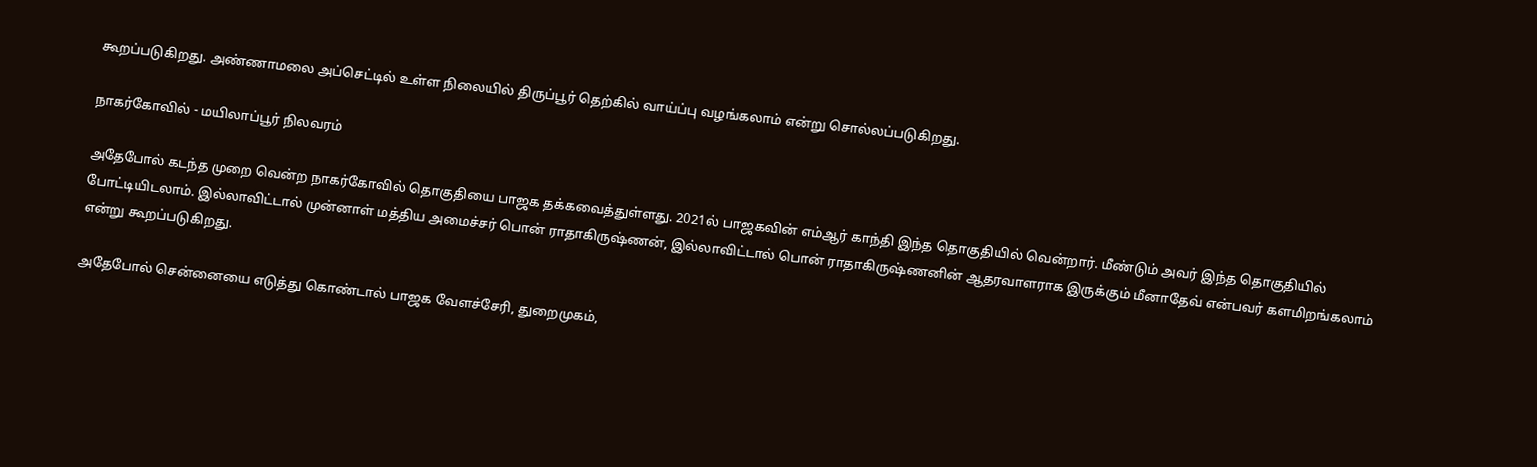கூறப்படுகிறது. அண்ணாமலை அப்செட்டில் உள்ள நிலையில் திருப்பூர் தெற்கில் வாய்ப்பு வழங்கலாம் என்று சொல்லப்படுகிறது.

நாகர்கோவில் - மயிலாப்பூர் நிலவரம்

அதேபோல் கடந்த முறை வென்ற நாகர்கோவில் தொகுதியை பாஜக தக்கவைத்துள்ளது. 2021ல் பாஜகவின் எம்ஆர் காந்தி இந்த தொகுதியில் வென்றார். மீண்டும் அவர் இந்த தொகுதியில் போட்டியிடலாம். இல்லாவிட்டால் முன்னாள் மத்திய அமைச்சர் பொன் ராதாகிருஷ்ணன், இல்லாவிட்டால் பொன் ராதாகிருஷ்ணனின் ஆதரவாளராக இருக்கும் மீனாதேவ் என்பவர் களமிறங்கலாம் என்று கூறப்படுகிறது.

அதேபோல் சென்னையை எடுத்து கொண்டால் பாஜக வேளச்சேரி, துறைமுகம்,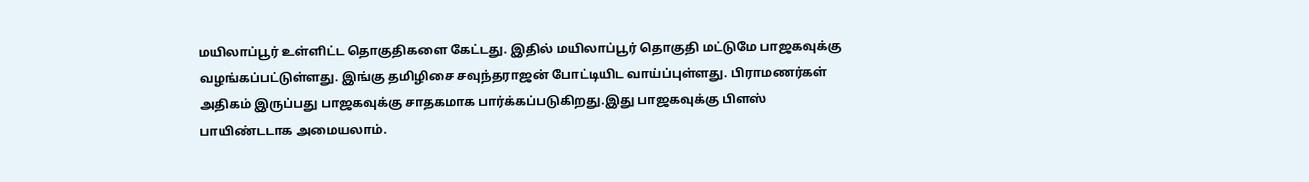மயிலாப்பூர் உள்ளிட்ட தொகுதிகளை கேட்டது. இதில் மயிலாப்பூர் தொகுதி மட்டுமே பாஜகவுக்கு வழங்கப்பட்டுள்ளது. இங்கு தமிழிசை சவுந்தராஜன் போட்டியிட வாய்ப்புள்ளது. பிராமணர்கள் அதிகம் இருப்பது பாஜகவுக்கு சாதகமாக பார்க்கப்படுகிறது.இது பாஜகவுக்கு பிளஸ் பாயிண்டடாக அமையலாம்.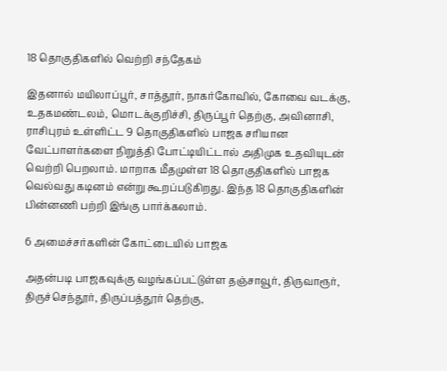18 தொகுதிகளில் வெற்றி சந்தேகம்

இதனால் மயிலாப்பூர், சாத்தூர், நாகர்கோவில், கோவை வடக்கு, உதகமண்டலம், மொடக்குறிச்சி, திருப்பூர் தெற்கு, அவினாசி, ராசிபுரம் உள்ளிட்ட 9 தொகுதிகளில் பாஜக சரியான வேட்பாளர்களை நிறுத்தி போட்டியிட்டால் அதிமுக உதவியுடன் வெற்றி பெறலாம். மாறாக மீதமுள்ள 18 தொகுதிகளில் பாஜக வெல்வது கடினம் என்று கூறப்படுகிறது. இந்த 18 தொகுதிகளின் பின்னணி பற்றி இங்கு பார்க்கலாம்.

6 அமைச்சர்களின் கோட்டையில் பாஜக

அதன்படி பாஜகவுக்கு வழங்கப்பட்டுள்ள தஞ்சாவூர், திருவாரூர், திருச்செந்தூர், திருப்பத்தூர் தெற்கு,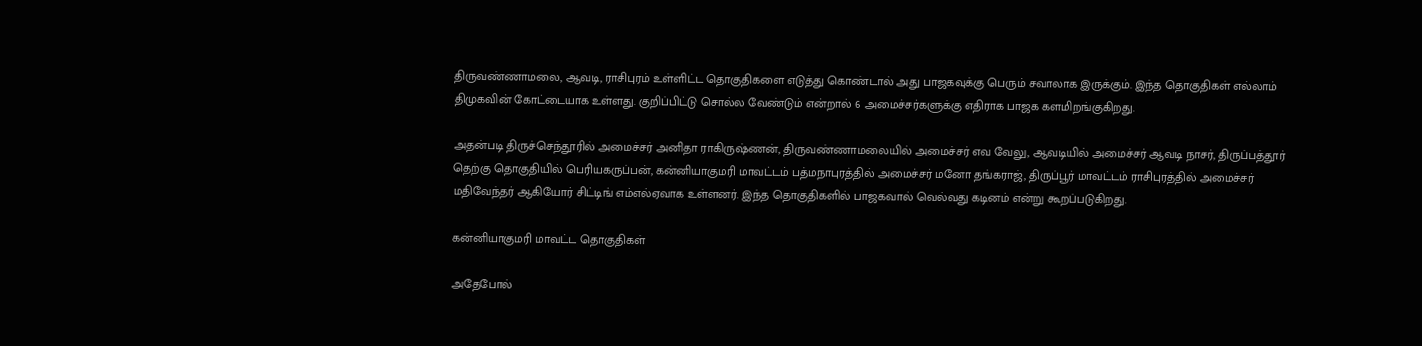திருவண்ணாமலை, ஆவடி, ராசிபுரம் உள்ளிட்ட தொகுதிகளை எடுத்து கொண்டால் அது பாஜகவுக்கு பெரும் சவாலாக இருக்கும். இந்த தொகுதிகள் எல்லாம் திமுகவின் கோட்டையாக உள்ளது. குறிப்பிட்டு சொல்ல வேண்டும் என்றால் 6 அமைச்சர்களுக்கு எதிராக பாஜக களமிறங்குகிறது.

அதன்படி திருச்செந்தூரில் அமைச்சர் அனிதா ராகிருஷ்ணன், திருவண்ணாமலையில் அமைச்சர் எவ வேலு, ஆவடியில் அமைச்சர் ஆவடி நாசர், திருப்பத்தூர் தெற்கு தொகுதியில் பெரியகருப்பன், கன்னியாகுமரி மாவட்டம் பத்மநாபுரத்தில் அமைச்சர் மனோ தங்கராஜ், திருப்பூர் மாவட்டம் ராசிபுரத்தில் அமைச்சர் மதிவேந்தர் ஆகியோர் சிட்டிங் எம்எல்ஏவாக உள்ளனர். இந்த தொகுதிகளில் பாஜகவால் வெல்வது கடினம் என்று கூறப்படுகிறது.

கன்னியாகுமரி மாவட்ட தொகுதிகள்

அதேபோல்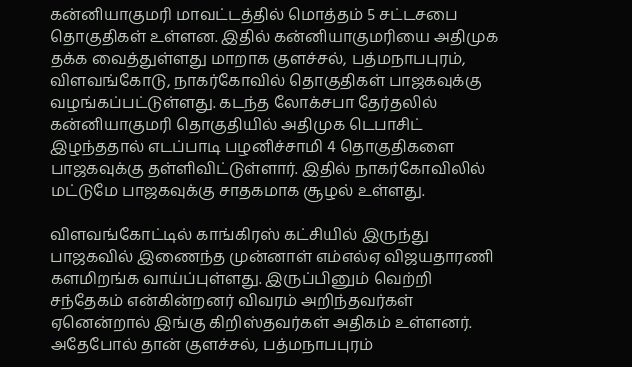கன்னியாகுமரி மாவட்டத்தில் மொத்தம் 5 சட்டசபை தொகுதிகள் உள்ளன. இதில் கன்னியாகுமரியை அதிமுக தக்க வைத்துள்ளது மாறாக குளச்சல், பத்மநாபபுரம், விளவங்கோடு, நாகர்கோவில் தொகுதிகள் பாஜகவுக்கு வழங்கப்பட்டுள்ளது. கடந்த லோக்சபா தேர்தலில் கன்னியாகுமரி தொகுதியில் அதிமுக டெபாசிட் இழந்ததால் எடப்பாடி பழனிச்சாமி 4 தொகுதிகளை பாஜகவுக்கு தள்ளிவிட்டுள்ளார். இதில் நாகர்கோவிலில் மட்டுமே பாஜகவுக்கு சாதகமாக சூழல் உள்ளது.

விளவங்கோட்டில் காங்கிரஸ் கட்சியில் இருந்து பாஜகவில் இணைந்த முன்னாள் எம்எல்ஏ விஜயதாரணி களமிறங்க வாய்ப்புள்ளது. இருப்பினும் வெற்றி சந்தேகம் என்கின்றனர் விவரம் அறிந்தவர்கள் ஏனென்றால் இங்கு கிறிஸ்தவர்கள் அதிகம் உள்ளனர். அதேபோல் தான் குளச்சல், பத்மநாபபுரம்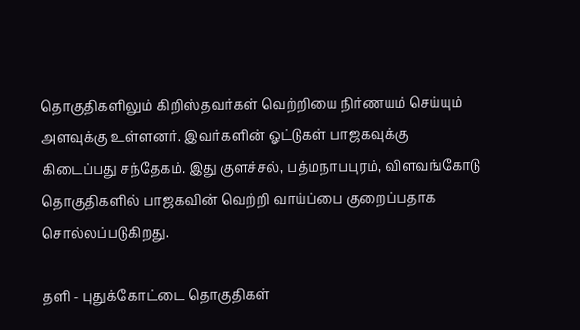தொகுதிகளிலும் கிறிஸ்தவர்கள் வெற்றியை நிர்ணயம் செய்யும் அளவுக்கு உள்ளனர். இவர்களின் ஓட்டுகள் பாஜகவுக்கு கிடைப்பது சந்தேகம். இது குளச்சல், பத்மநாபபுரம், விளவங்கோடு தொகுதிகளில் பாஜகவின் வெற்றி வாய்ப்பை குறைப்பதாக சொல்லப்படுகிறது.

தளி - புதுக்கோட்டை தொகுதிகள்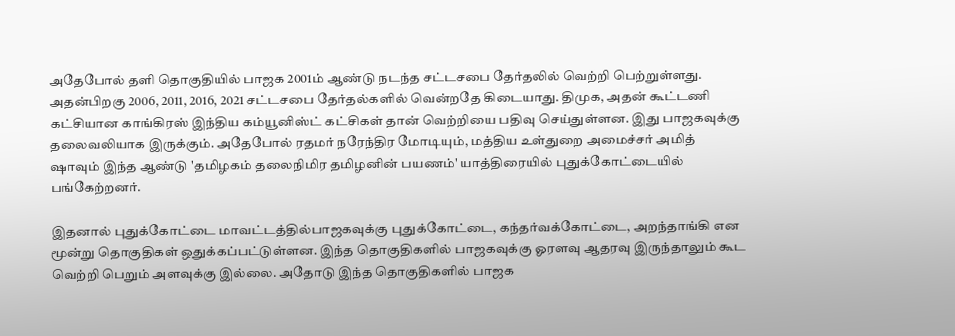அதேபோல் தளி தொகுதியில் பாஜக 2001ம் ஆண்டு நடந்த சட்டசபை தேர்தலில் வெற்றி பெற்றுள்ளது. அதன்பிறகு 2006, 2011, 2016, 2021 சட்டசபை தேர்தல்களில் வென்றதே கிடையாது. திமுக, அதன் கூட்டணி கட்சியான காங்கிரஸ் இந்திய கம்யூனிஸ்ட் கட்சிகள் தான் வெற்றியை பதிவு செய்துள்ளன. இது பாஜகவுக்கு தலைவலியாக இருக்கும். அதேபோல் ரதமர் நரேந்திர மோடியும், மத்திய உள்துறை அமைச்சர் அமித் ஷாவும் இந்த ஆண்டு 'தமிழகம் தலைநிமிர தமிழனின் பயணம்' யாத்திரையில் புதுக்கோட்டையில் பங்கேற்றனர்.

இதனால் புதுக்கோட்டை மாவட்டத்தில்பாஜகவுக்கு புதுக்கோட்டை, கந்தர்வக்கோட்டை, அறந்தாங்கி என மூன்று தொகுதிகள் ஒதுக்கப்பட்டுள்ளன. இந்த தொகுதிகளில் பாஜகவுக்கு ஓரளவு ஆதரவு இருந்தாலும் கூட வெற்றி பெறும் அளவுக்கு இல்லை. அதோடு இந்த தொகுதிகளில் பாஜக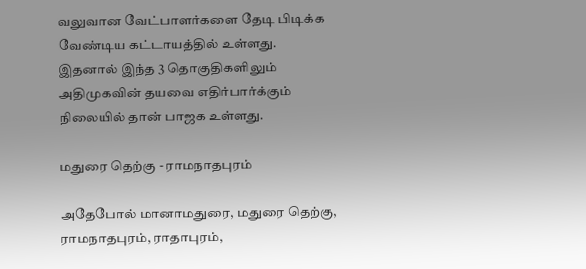வலுவான வேட்பாளர்களை தேடி பிடிக்க வேண்டிய கட்டாயத்தில் உள்ளது. இதனால் இந்த 3 தொகுதிகளிலும் அதிமுகவின் தயவை எதிர்பார்க்கும் நிலையில் தான் பாஜக உள்ளது.

மதுரை தெற்கு - ராமநாதபுரம்

அதேபோல் மானாமதுரை, மதுரை தெற்கு, ராமநாதபுரம், ராதாபுரம்,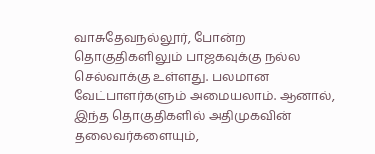வாசுதேவநல்லூர், போன்ற தொகுதிகளிலும் பாஜகவுக்கு நல்ல செல்வாக்கு உள்ளது. பலமான வேட்பாளர்களும் அமையலாம். ஆனால், இந்த தொகுதிகளில் அதிமுகவின் தலைவர்களையும்,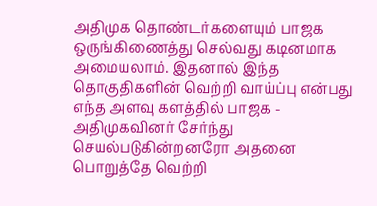அதிமுக தொண்டர்களையும் பாஜக ஒருங்கிணைத்து செல்வது கடினமாக அமையலாம். இதனால் இந்த தொகுதிகளின் வெற்றி வாய்ப்பு என்பது எந்த அளவு களத்தில் பாஜக - அதிமுகவினர் சேர்ந்து செயல்படுகின்றனரோ அதனை பொறுத்தே வெற்றி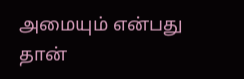அமையும் என்பது தான்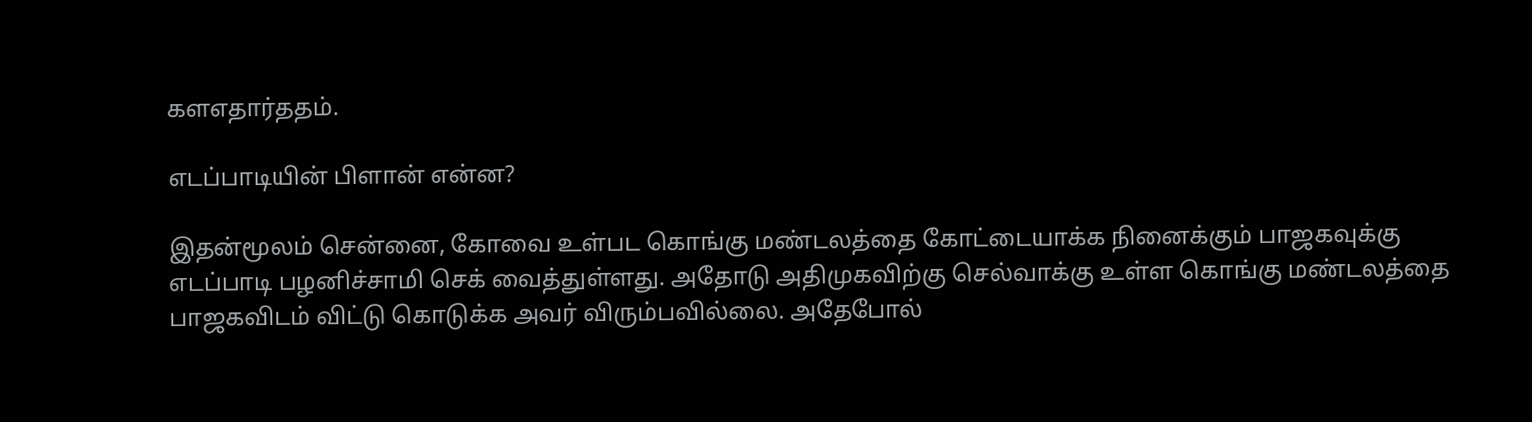களஎதார்ததம்.

எடப்பாடியின் பிளான் என்ன?

இதன்மூலம் சென்னை, கோவை உள்பட கொங்கு மண்டலத்தை கோட்டையாக்க நினைக்கும் பாஜகவுக்கு எடப்பாடி பழனிச்சாமி செக் வைத்துள்ளது. அதோடு அதிமுகவிற்கு செல்வாக்கு உள்ள கொங்கு மண்டலத்தை பாஜகவிடம் விட்டு கொடுக்க அவர் விரும்பவில்லை. அதேபோல்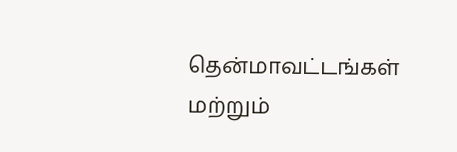தென்மாவட்டங்கள் மற்றும்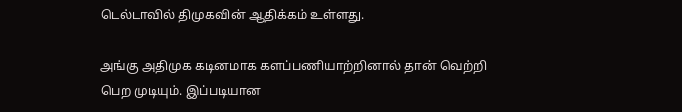டெல்டாவில் திமுகவின் ஆதிக்கம் உள்ளது.

அங்கு அதிமுக கடினமாக களப்பணியாற்றினால் தான் வெற்றி பெற முடியும். இப்படியான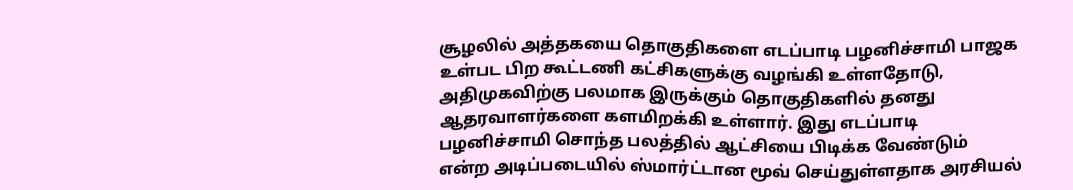சூழலில் அத்தகயை தொகுதிகளை எடப்பாடி பழனிச்சாமி பாஜக உள்பட பிற கூட்டணி கட்சிகளுக்கு வழங்கி உள்ளதோடு, அதிமுகவிற்கு பலமாக இருக்கும் தொகுதிகளில் தனது ஆதரவாளர்களை களமிறக்கி உள்ளார். இது எடப்பாடி பழனிச்சாமி சொந்த பலத்தில் ஆட்சியை பிடிக்க வேண்டும் என்ற அடிப்படையில் ஸ்மார்ட்டான மூவ் செய்துள்ளதாக அரசியல்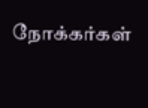நோக்கர்கள்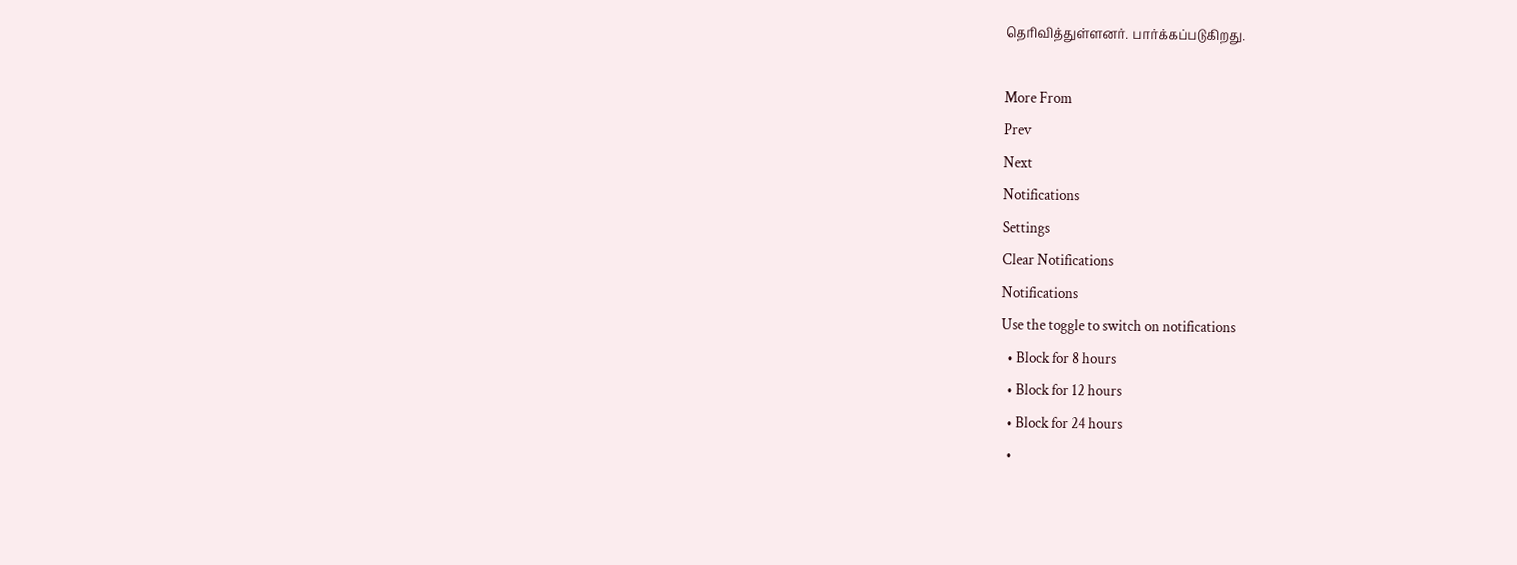தெரிவித்துள்ளனர். பார்க்கப்படுகிறது.

More From
Prev
Next
Notifications
Settings
Clear Notifications
Notifications
Use the toggle to switch on notifications
  • Block for 8 hours
  • Block for 12 hours
  • Block for 24 hours
  •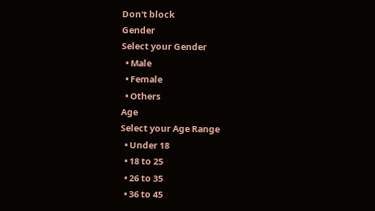Don't block
Gender
Select your Gender
  • Male
  • Female
  • Others
Age
Select your Age Range
  • Under 18
  • 18 to 25
  • 26 to 35
  • 36 to 45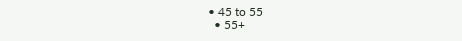• 45 to 55
  • 55+